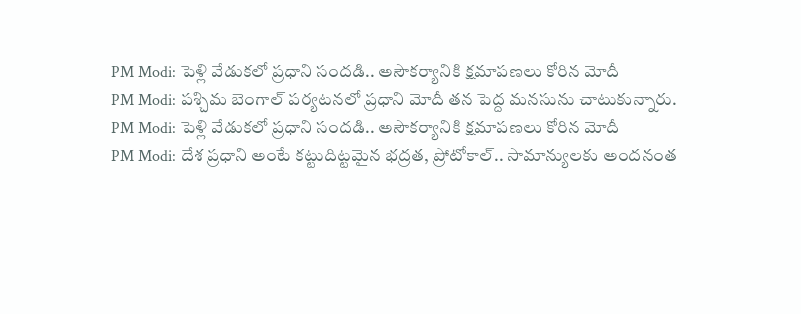PM Modi: పెళ్లి వేడుకలో ప్రధాని సందడి.. అసౌకర్యానికి క్షమాపణలు కోరిన మోదీ
PM Modi: పశ్చిమ బెంగాల్ పర్యటనలో ప్రధాని మోదీ తన పెద్ద మనసును చాటుకున్నారు.
PM Modi: పెళ్లి వేడుకలో ప్రధాని సందడి.. అసౌకర్యానికి క్షమాపణలు కోరిన మోదీ
PM Modi: దేశ ప్రధాని అంటే కట్టుదిట్టమైన భద్రత, ప్రోటోకాల్.. సామాన్యులకు అందనంత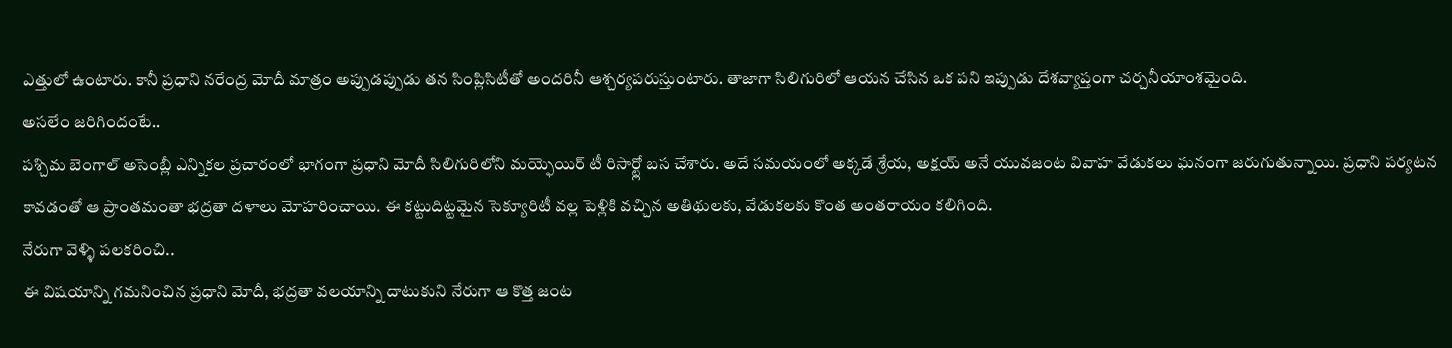ఎత్తులో ఉంటారు. కానీ ప్రధాని నరేంద్ర మోదీ మాత్రం అప్పుడప్పుడు తన సింప్లిసిటీతో అందరినీ ఆశ్చర్యపరుస్తుంటారు. తాజాగా సిలిగురిలో ఆయన చేసిన ఒక పని ఇప్పుడు దేశవ్యాప్తంగా చర్చనీయాంశమైంది.
అసలేం జరిగిందంటే..
పశ్చిమ బెంగాల్ అసెంబ్లీ ఎన్నికల ప్రచారంలో భాగంగా ప్రధాని మోదీ సిలిగురిలోని మయ్ఫెయిర్ టీ రిసార్ట్లో బస చేశారు. అదే సమయంలో అక్కడే శ్రేయ, అక్షయ్ అనే యువజంట వివాహ వేడుకలు ఘనంగా జరుగుతున్నాయి. ప్రధాని పర్యటన కావడంతో ఆ ప్రాంతమంతా భద్రతా దళాలు మోహరించాయి. ఈ కట్టుదిట్టమైన సెక్యూరిటీ వల్ల పెళ్లికి వచ్చిన అతిథులకు, వేడుకలకు కొంత అంతరాయం కలిగింది.
నేరుగా వెళ్ళి పలకరించి..
ఈ విషయాన్ని గమనించిన ప్రధాని మోదీ, భద్రతా వలయాన్ని దాటుకుని నేరుగా ఆ కొత్త జంట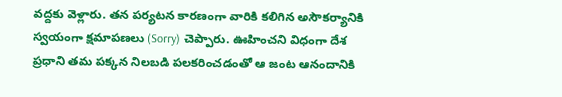వద్దకు వెళ్లారు. తన పర్యటన కారణంగా వారికి కలిగిన అసౌకర్యానికి స్వయంగా క్షమాపణలు (Sorry) చెప్పారు. ఊహించని విధంగా దేశ ప్రధాని తమ పక్కన నిలబడి పలకరించడంతో ఆ జంట ఆనందానికి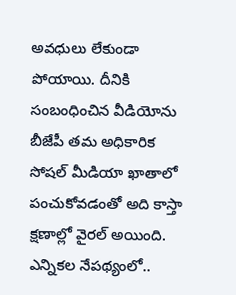అవధులు లేకుండా పోయాయి. దీనికి సంబంధించిన వీడియోను బీజేపీ తమ అధికారిక సోషల్ మీడియా ఖాతాలో పంచుకోవడంతో అది కాస్తా క్షణాల్లో వైరల్ అయింది.
ఎన్నికల నేపథ్యంలో..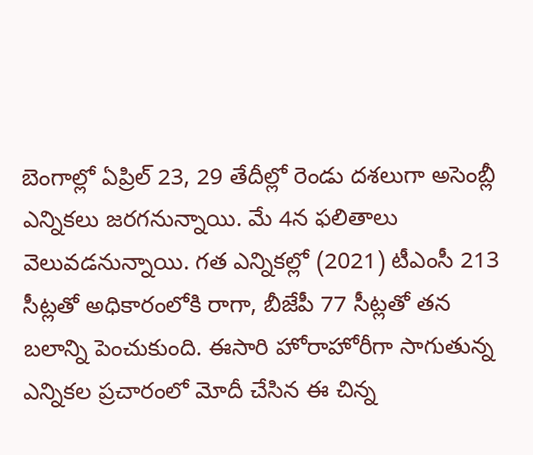బెంగాల్లో ఏప్రిల్ 23, 29 తేదీల్లో రెండు దశలుగా అసెంబ్లీ ఎన్నికలు జరగనున్నాయి. మే 4న ఫలితాలు వెలువడనున్నాయి. గత ఎన్నికల్లో (2021) టీఎంసీ 213 సీట్లతో అధికారంలోకి రాగా, బీజేపీ 77 సీట్లతో తన బలాన్ని పెంచుకుంది. ఈసారి హోరాహోరీగా సాగుతున్న ఎన్నికల ప్రచారంలో మోదీ చేసిన ఈ చిన్న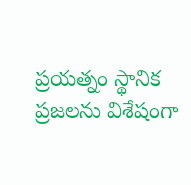ప్రయత్నం స్థానిక ప్రజలను విశేషంగా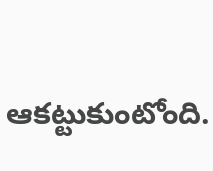ఆకట్టుకుంటోంది.